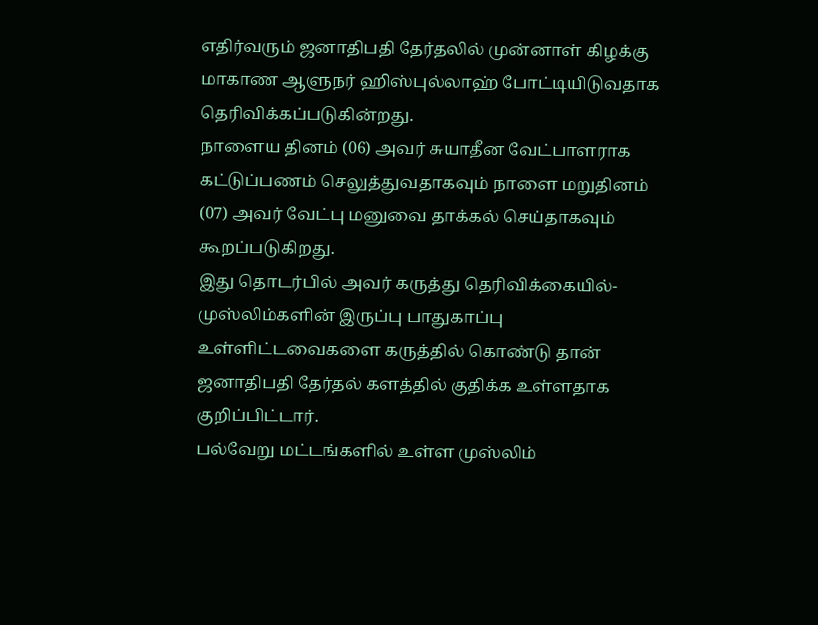எதிர்வரும் ஜனாதிபதி தேர்தலில் முன்னாள் கிழக்கு மாகாண ஆளுநர் ஹிஸ்புல்லாஹ் போட்டியிடுவதாக தெரிவிக்கப்படுகின்றது.
நாளைய தினம் (06) அவர் சுயாதீன வேட்பாளராக கட்டுப்பணம் செலுத்துவதாகவும் நாளை மறுதினம் (07) அவர் வேட்பு மனுவை தாக்கல் செய்தாகவும் கூறப்படுகிறது.
இது தொடர்பில் அவர் கருத்து தெரிவிக்கையில்-
முஸ்லிம்களின் இருப்பு பாதுகாப்பு உள்ளிட்டவைகளை கருத்தில் கொண்டு தான் ஜனாதிபதி தேர்தல் களத்தில் குதிக்க உள்ளதாக குறிப்பிட்டார்.
பல்வேறு மட்டங்களில் உள்ள முஸ்லிம்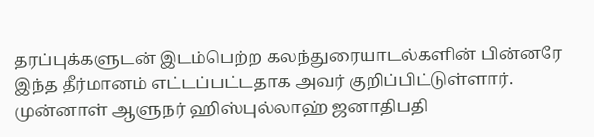தரப்புக்களுடன் இடம்பெற்ற கலந்துரையாடல்களின் பின்னரே இந்த தீர்மானம் எட்டப்பட்டதாக அவர் குறிப்பிட்டுள்ளார்.
முன்னாள் ஆளுநர் ஹிஸ்புல்லாஹ் ஜனாதிபதி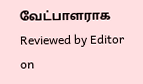வேட்பாளராக
Reviewed by Editor
on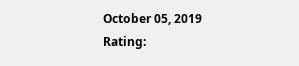October 05, 2019
Rating: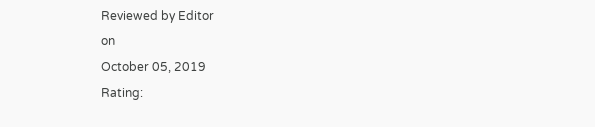Reviewed by Editor
on
October 05, 2019
Rating: